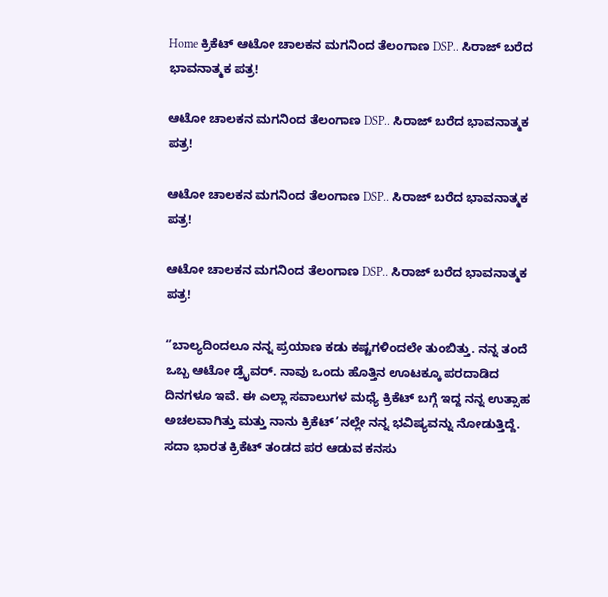Home ಕ್ರಿಕೆಟ್ ಆಟೋ ಚಾಲಕನ ಮಗನಿಂದ ತೆಲಂಗಾಣ DSP.. ಸಿರಾಜ್ ಬರೆದ ಭಾವನಾತ್ಮಕ ಪತ್ರ!

ಆಟೋ ಚಾಲಕನ ಮಗನಿಂದ ತೆಲಂಗಾಣ DSP.. ಸಿರಾಜ್ ಬರೆದ ಭಾವನಾತ್ಮಕ ಪತ್ರ!

ಆಟೋ ಚಾಲಕನ ಮಗನಿಂದ ತೆಲಂಗಾಣ DSP.. ಸಿರಾಜ್ ಬರೆದ ಭಾವನಾತ್ಮಕ ಪತ್ರ!

ಆಟೋ ಚಾಲಕನ ಮಗನಿಂದ ತೆಲಂಗಾಣ DSP.. ಸಿರಾಜ್ ಬರೆದ ಭಾವನಾತ್ಮಕ ಪತ್ರ!

‘’ಬಾಲ್ಯದಿಂದಲೂ ನನ್ನ ಪ್ರಯಾಣ ಕಡು ಕಷ್ಟಗಳಿಂದಲೇ ತುಂಬಿತ್ತು. ನನ್ನ ತಂದೆ ಒಬ್ಬ ಆಟೋ ಡ್ರೈವರ್. ನಾವು ಒಂದು ಹೊತ್ತಿನ ಊಟಕ್ಕೂ ಪರದಾಡಿದ ದಿನಗಳೂ ಇವೆ. ಈ ಎಲ್ಲಾ ಸವಾಲುಗಳ ಮಧ್ಯೆ ಕ್ರಿಕೆಟ್ ಬಗ್ಗೆ ಇದ್ದ ನನ್ನ ಉತ್ಸಾಹ ಅಚಲವಾಗಿತ್ತು ಮತ್ತು ನಾನು ಕ್ರಿಕೆಟ್’ನಲ್ಲೇ ನನ್ನ ಭವಿಷ್ಯವನ್ನು ನೋಡುತ್ತಿದ್ದೆ. ಸದಾ ಭಾರತ ಕ್ರಿಕೆಟ್ ತಂಡದ ಪರ ಆಡುವ ಕನಸು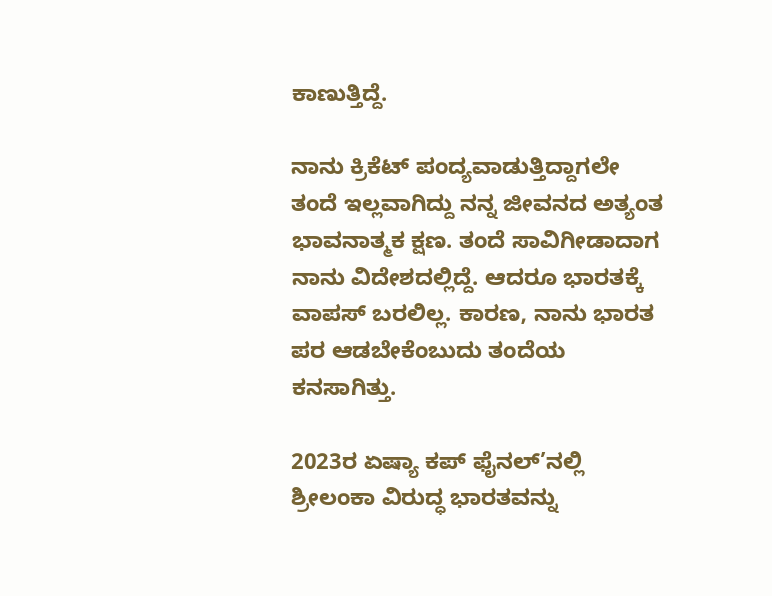ಕಾಣುತ್ತಿದ್ದೆ.

ನಾನು ಕ್ರಿಕೆಟ್ ಪಂದ್ಯವಾಡುತ್ತಿದ್ದಾಗಲೇ ತಂದೆ ಇಲ್ಲವಾಗಿದ್ದು ನನ್ನ ಜೀವನದ ಅತ್ಯಂತ ಭಾವನಾತ್ಮಕ ಕ್ಷಣ. ತಂದೆ ಸಾವಿಗೀಡಾದಾಗ ನಾನು ವಿದೇಶದಲ್ಲಿದ್ದೆ. ಆದರೂ ಭಾರತಕ್ಕೆ ವಾಪಸ್ ಬರಲಿಲ್ಲ. ಕಾರಣ, ನಾನು ಭಾರತ ಪರ ಆಡಬೇಕೆಂಬುದು ತಂದೆಯ ಕನಸಾಗಿತ್ತು.

2023ರ ಏಷ್ಯಾ ಕಪ್ ಫೈನಲ್’ನಲ್ಲಿ ಶ್ರೀಲಂಕಾ ವಿರುದ್ಧ ಭಾರತವನ್ನು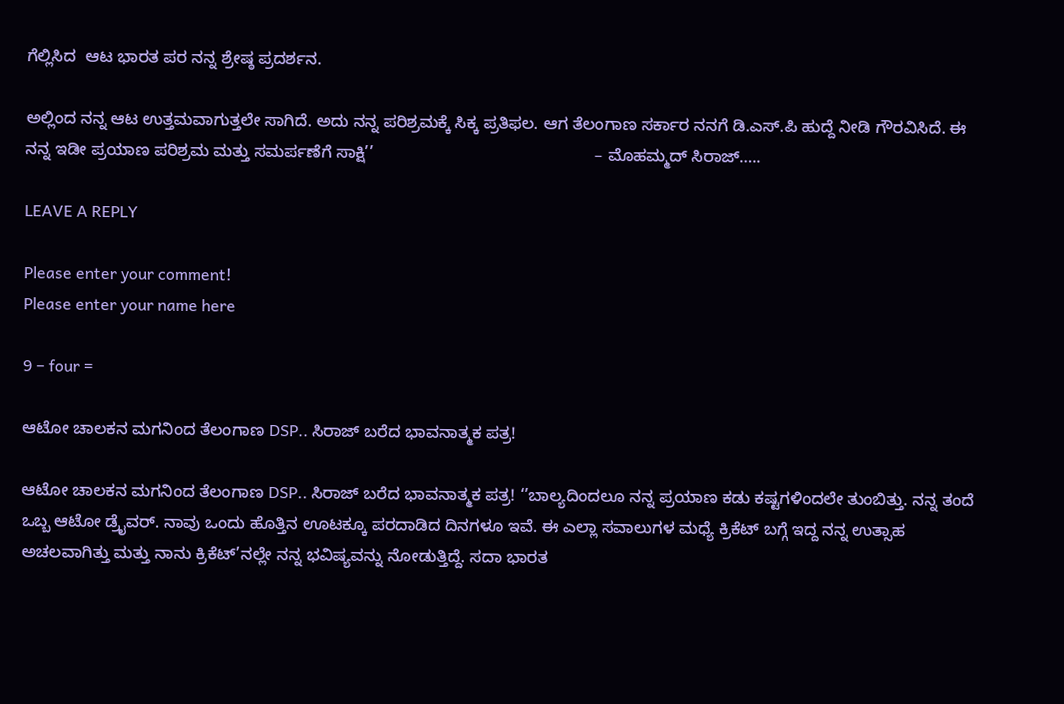ಗೆಲ್ಲಿಸಿದ  ಆಟ ಭಾರತ ಪರ ನನ್ನ ಶ್ರೇಷ್ಠ ಪ್ರದರ್ಶನ.

ಅಲ್ಲಿಂದ ನನ್ನ ಆಟ ಉತ್ತಮವಾಗುತ್ತಲೇ ಸಾಗಿದೆ. ಅದು ನನ್ನ ಪರಿಶ್ರಮಕ್ಕೆ ಸಿಕ್ಕ ಪ್ರತಿಫಲ. ಆಗ ತೆಲಂಗಾಣ ಸರ್ಕಾರ ನನಗೆ ಡಿ.ಎಸ್.ಪಿ ಹುದ್ದೆ ನೀಡಿ ಗೌರವಿಸಿದೆ. ಈ ನನ್ನ ಇಡೀ ಪ್ರಯಾಣ ಪರಿಶ್ರಮ ಮತ್ತು ಸಮರ್ಪಣೆಗೆ ಸಾಕ್ಷಿ’’                                                – ಮೊಹಮ್ಮದ್ ಸಿರಾಜ್…..

LEAVE A REPLY

Please enter your comment!
Please enter your name here

9 − four =

ಆಟೋ ಚಾಲಕನ ಮಗನಿಂದ ತೆಲಂಗಾಣ DSP.. ಸಿರಾಜ್ ಬರೆದ ಭಾವನಾತ್ಮಕ ಪತ್ರ!

ಆಟೋ ಚಾಲಕನ ಮಗನಿಂದ ತೆಲಂಗಾಣ DSP.. ಸಿರಾಜ್ ಬರೆದ ಭಾವನಾತ್ಮಕ ಪತ್ರ! ‘’ಬಾಲ್ಯದಿಂದಲೂ ನನ್ನ ಪ್ರಯಾಣ ಕಡು ಕಷ್ಟಗಳಿಂದಲೇ ತುಂಬಿತ್ತು. ನನ್ನ ತಂದೆ ಒಬ್ಬ ಆಟೋ ಡ್ರೈವರ್. ನಾವು ಒಂದು ಹೊತ್ತಿನ ಊಟಕ್ಕೂ ಪರದಾಡಿದ ದಿನಗಳೂ ಇವೆ. ಈ ಎಲ್ಲಾ ಸವಾಲುಗಳ ಮಧ್ಯೆ ಕ್ರಿಕೆಟ್ ಬಗ್ಗೆ ಇದ್ದ ನನ್ನ ಉತ್ಸಾಹ ಅಚಲವಾಗಿತ್ತು ಮತ್ತು ನಾನು ಕ್ರಿಕೆಟ್’ನಲ್ಲೇ ನನ್ನ ಭವಿಷ್ಯವನ್ನು ನೋಡುತ್ತಿದ್ದೆ. ಸದಾ ಭಾರತ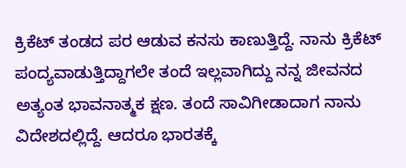ಕ್ರಿಕೆಟ್ ತಂಡದ ಪರ ಆಡುವ ಕನಸು ಕಾಣುತ್ತಿದ್ದೆ. ನಾನು ಕ್ರಿಕೆಟ್ ಪಂದ್ಯವಾಡುತ್ತಿದ್ದಾಗಲೇ ತಂದೆ ಇಲ್ಲವಾಗಿದ್ದು ನನ್ನ ಜೀವನದ ಅತ್ಯಂತ ಭಾವನಾತ್ಮಕ ಕ್ಷಣ. ತಂದೆ ಸಾವಿಗೀಡಾದಾಗ ನಾನು ವಿದೇಶದಲ್ಲಿದ್ದೆ. ಆದರೂ ಭಾರತಕ್ಕೆ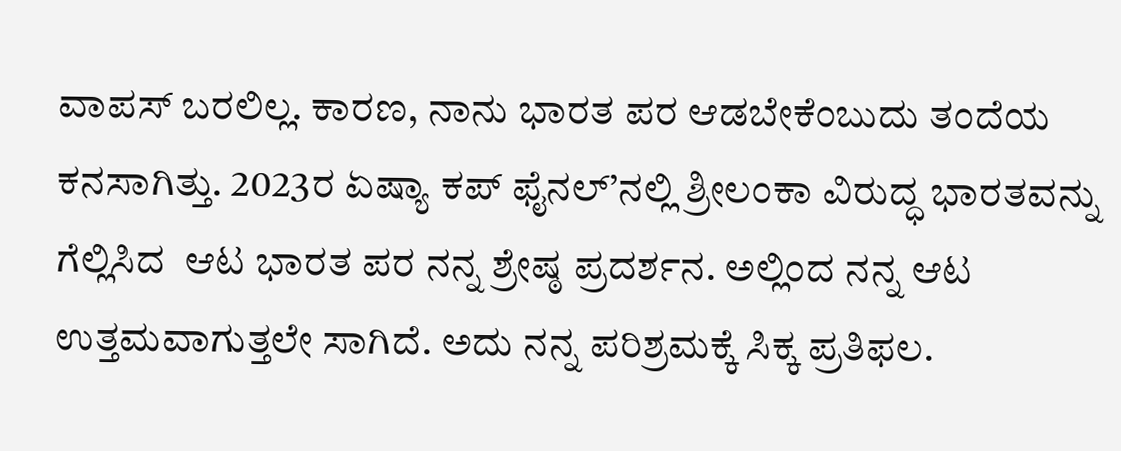ವಾಪಸ್ ಬರಲಿಲ್ಲ. ಕಾರಣ, ನಾನು ಭಾರತ ಪರ ಆಡಬೇಕೆಂಬುದು ತಂದೆಯ ಕನಸಾಗಿತ್ತು. 2023ರ ಏಷ್ಯಾ ಕಪ್ ಫೈನಲ್’ನಲ್ಲಿ ಶ್ರೀಲಂಕಾ ವಿರುದ್ಧ ಭಾರತವನ್ನು ಗೆಲ್ಲಿಸಿದ  ಆಟ ಭಾರತ ಪರ ನನ್ನ ಶ್ರೇಷ್ಠ ಪ್ರದರ್ಶನ. ಅಲ್ಲಿಂದ ನನ್ನ ಆಟ ಉತ್ತಮವಾಗುತ್ತಲೇ ಸಾಗಿದೆ. ಅದು ನನ್ನ ಪರಿಶ್ರಮಕ್ಕೆ ಸಿಕ್ಕ ಪ್ರತಿಫಲ.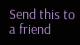Send this to a friend